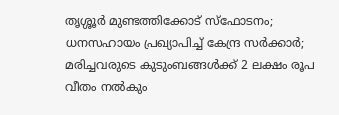തൃശ്ശൂർ മുണ്ടത്തിക്കോട് സ്‌ഫോടനം; ധനസഹായം പ്രഖ്യാപിച്ച് കേന്ദ്ര സര്‍ക്കാര്‍; മരിച്ചവരുടെ കുടുംബങ്ങള്‍ക്ക് 2 ലക്ഷം രൂപ വീതം നല്‍കും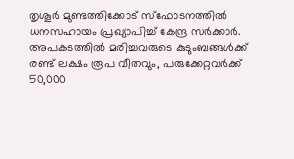തൃശൂര്‍ മുണ്ടത്തിക്കോട് സ്‌ഫോടനത്തില്‍ ധനസഹായം പ്രഖ്യാപിച്ച് കേന്ദ്ര സര്‍ക്കാര്‍. അപകടത്തില്‍ മരിച്ചവരുടെ കുടുംബങ്ങള്‍ക്ക് രണ്ട് ലക്ഷം രൂപ വീതവും, പരുക്കേറ്റവര്‍ക്ക് 50,000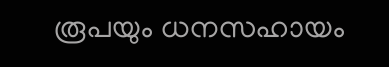രൂപയും ധനസഹായം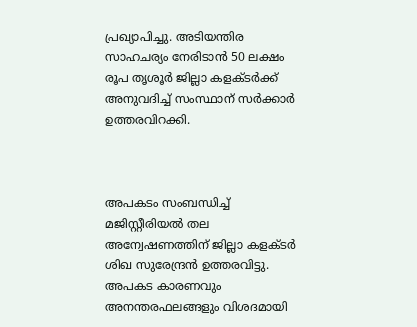പ്രഖ്യാപിച്ചു. അടിയന്തിര സാഹചര്യം നേരിടാന്‍ 50 ലക്ഷം രൂപ തൃശൂര്‍ ജില്ലാ കളക്ടര്‍ക്ക് അനുവദിച്ച് സംസ്ഥാന് സര്‍ക്കാര്‍ ഉത്തരവിറക്കി.



അപകടം സംബന്ധിച്ച് മജിസ്റ്റീരിയല്‍ തല അന്വേഷണത്തിന് ജില്ലാ കളക്ടര്‍ ശിഖ സുരേന്ദ്രന്‍ ഉത്തരവിട്ടു. അപകട കാരണവും അനന്തരഫലങ്ങളും വിശദമായി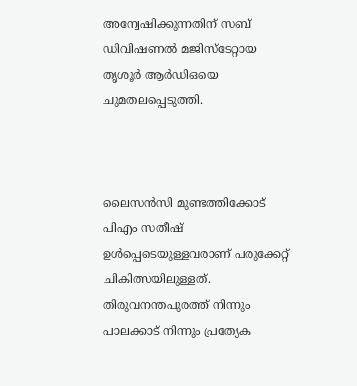അന്വേഷിക്കുന്നതിന് സബ് ഡിവിഷണല്‍ മജിസ്‌ടേറ്റായ തൃശൂര്‍ ആര്‍ഡിഒയെ ചുമതലപ്പെടുത്തി.



ലൈസന്‍സി മുണ്ടത്തിക്കോട് പിഎം സതീഷ് ഉള്‍പ്പെടെയുള്ളവരാണ് പരുക്കേറ്റ് ചികിത്സയിലുള്ളത്. തിരുവനന്തപുരത്ത് നിന്നും പാലക്കാട് നിന്നും പ്രത്യേക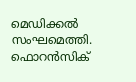മെഡിക്കല്‍ സംഘമെത്തി. ഫൊറന്‍സിക്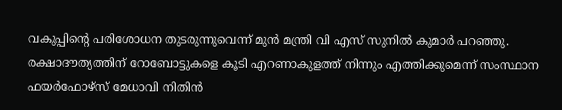വകുപ്പിന്റെ പരിശോധന തുടരുന്നുവെന്ന് മുന്‍ മന്ത്രി വി എസ് സുനില്‍ കുമാര്‍ പറഞ്ഞു. രക്ഷാദൗത്യത്തിന് റോബോട്ടുകളെ കൂടി എറണാകുളത്ത് നിന്നും എത്തിക്കുമെന്ന് സംസ്ഥാന ഫയര്‍ഫോഴ്‌സ് മേധാവി നിതിന്‍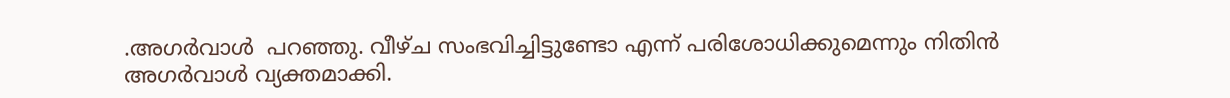.അഗര്‍വാള്‍  പറഞ്ഞു. വീഴ്ച സംഭവിച്ചിട്ടുണ്ടോ എന്ന് പരിശോധിക്കുമെന്നും നിതിന്‍ അഗര്‍വാള്‍ വ്യക്തമാക്കി.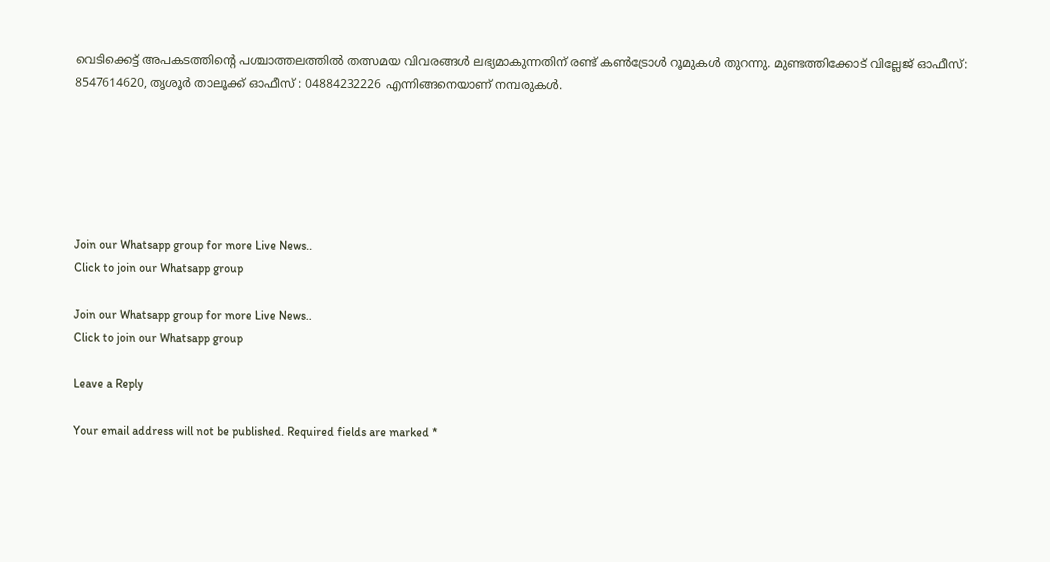വെടിക്കെട്ട് അപകടത്തിന്റെ പശ്ചാത്തലത്തില്‍ തത്സമയ വിവരങ്ങള്‍ ലഭ്യമാകുന്നതിന് രണ്ട് കണ്‍ട്രോള്‍ റൂമുകള്‍ തുറന്നു. മുണ്ടത്തിക്കോട് വില്ലേജ് ഓഫീസ്: 8547614620, തൃശൂര്‍ താലൂക്ക് ഓഫീസ് : 04884232226 എന്നിങ്ങനെയാണ് നമ്പരുകള്‍.






Join our Whatsapp group for more Live News..
Click to join our Whatsapp group

Join our Whatsapp group for more Live News..
Click to join our Whatsapp group

Leave a Reply

Your email address will not be published. Required fields are marked *